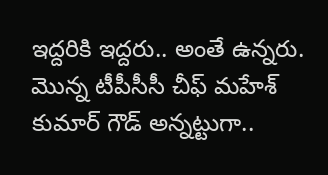ఇద్దరికి ఇద్దరు.. అంతే ఉన్నరు. మొన్న టీపీసీసీ చీఫ్ మహేశ్ కుమార్ గౌడ్ అన్నట్టుగా..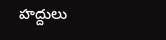హద్దులు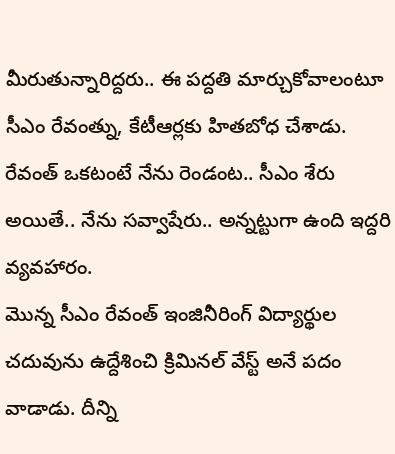మీరుతున్నారిద్దరు.. ఈ పద్దతి మార్చుకోవాలంటూ సీఎం రేవంత్ను, కేటీఆర్లకు హితబోధ చేశాడు. రేవంత్ ఒకటంటే నేను రెండంట.. సీఎం శేరు అయితే.. నేను సవ్వాషేరు.. అన్నట్టుగా ఉంది ఇద్దరి వ్యవహారం.
మొన్న సీఎం రేవంత్ ఇంజినీరింగ్ విద్యార్థుల చదువును ఉద్దేశించి క్రిమినల్ వేస్ట్ అనే పదం వాడాడు. దీన్ని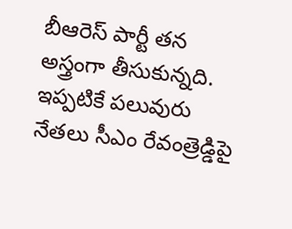బీఆరెస్ పార్టీ తన అస్త్రంగా తీసుకున్నది. ఇప్పటికే పలువురు నేతలు సీఎం రేవంత్రెడ్డిపై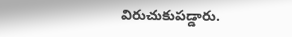విరుచుకుపడ్డారు.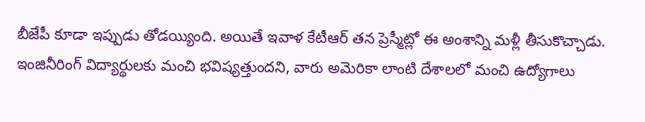బీజేపీ కూడా ఇప్పుడు తోడయ్యింది. అయితే ఇవాళ కేటీఆర్ తన ప్రెస్మీట్లో ఈ అంశాన్ని మళ్లీ తీసుకొచ్చాడు. ఇంజినీరింగ్ విద్యార్థులకు మంచి భవిష్యత్తుందని, వారు అమెరికా లాంటి దేశాలలో మంచి ఉద్యోగాలు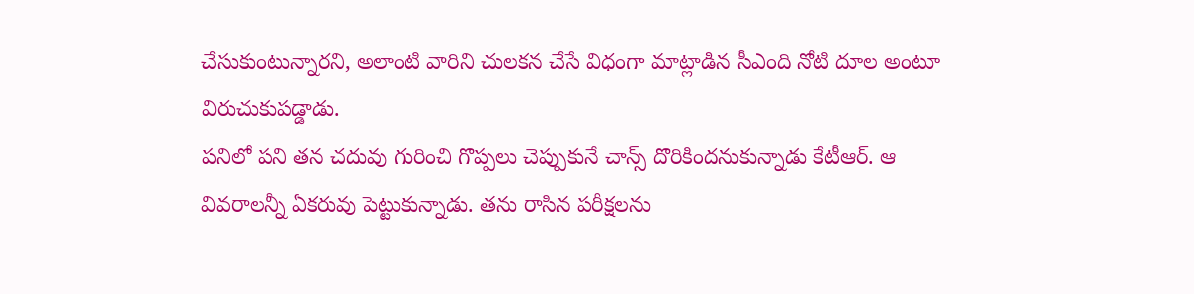చేసుకుంటున్నారని, అలాంటి వారిని చులకన చేసే విధంగా మాట్లాడిన సీఎంది నోటి దూల అంటూ విరుచుకుపడ్డాడు.
పనిలో పని తన చదువు గురించి గొప్పలు చెప్పుకునే చాన్స్ దొరికిందనుకున్నాడు కేటీఆర్. ఆ వివరాలన్నీ ఏకరువు పెట్టుకున్నాడు. తను రాసిన పరీక్షలను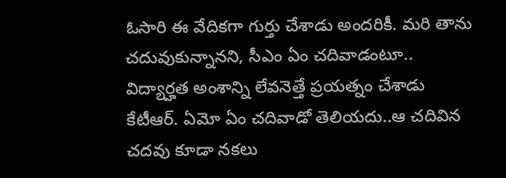ఓసారి ఈ వేదికగా గుర్తు చేశాడు అందరికీ. మరి తాను చదువుకున్నానని, సీఎం ఏం చదివాడంటూ.. విద్యార్హత అంశాన్ని లేవనెత్తే ప్రయత్నం చేశాడు కేటీఆర్. ఏమో ఏం చదివాడో తెలియదు..ఆ చదివిన చదవు కూడా నకలు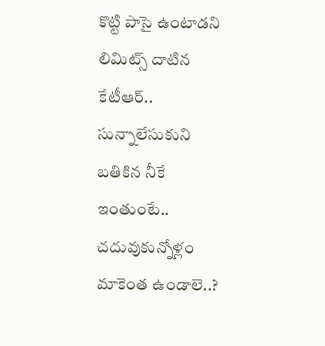కొట్టి పాసై ఉంటాడని లిమిట్స్ దాటిన కేటీఆర్.. సున్నాలేసుకుని బతికిన నీకే ఇంతుంటే.. చదువుకున్నోళ్లం మాకెంత ఉండాలె..?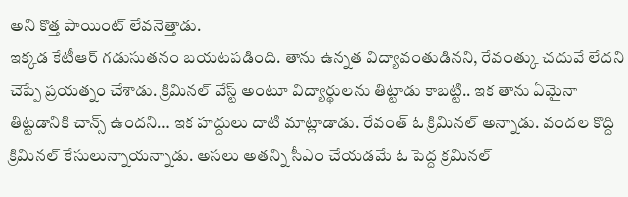అని కొత్త పాయింట్ లేవనెత్తాడు.
ఇక్కడ కేటీఆర్ గడుసుతనం బయటపడింది. తాను ఉన్నత విద్యావంతుడినని, రేవంత్కు చదువే లేదని చెప్పే ప్రయత్నం చేశాడు. క్రిమినల్ వేస్ట్ అంటూ విద్యార్థులను తిట్టాడు కాబట్టి.. ఇక తాను ఏమైనా తిట్టడానికి చాన్స్ ఉందని… ఇక హద్దులు దాటి మాట్లాడాడు. రేవంత్ ఓ క్రిమినల్ అన్నాడు. వందల కొద్ది క్రిమినల్ కేసులున్నాయన్నాడు. అసలు అతన్ని సీఎం చేయడమే ఓ పెద్ద క్రమినల్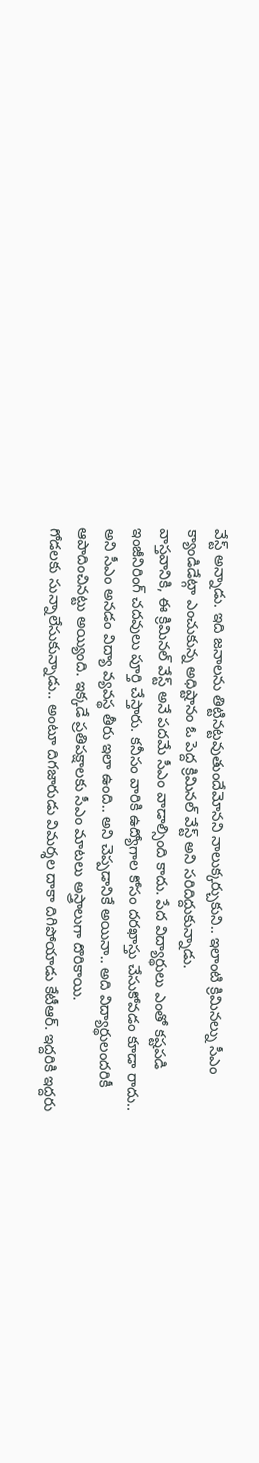వేస్ట్ అన్నాడు. ఇది జనాలను తిట్టినట్టవుతుందేమోనని నాలుక్కర్చుకుని.. ఇలాంటి క్రిమినల్ను సీఎం క్యాండిడేట్గా ఎంచుకున్న అధిష్టానం ఓ పెద్ద క్రిమినల్ వేస్ట్ అని సరిదిద్దుకున్నాడు.
వాస్తవానికి, ఈ క్రిమినల్ వేస్ట్ అనే పదమే సీఎం వాడాల్సింది కాదు. పేద విద్యార్థులు ఎంతో కష్టపడి ఇంజీనిరింగ్ చదవులు పూర్తి చేస్తారు. కనీసం వారికి ఉద్యోగాల కోసం దరఖాస్తు చేసుకోవడం కూడా రాదు.. అని సీఎం అనడం విద్యా వ్యవస్థ తీరు ఇలా ఉంది.. అని చెప్పడానికే అయినా.. అది విద్యార్థులందరికీ ఆపాదించినట్టు అయ్యింది. ఇక్కడే ప్రతిపక్షాలకు సీఎం మాటలు అస్త్రాలుగా దొరికాయి.
గోడలకు సున్నాలేసుకున్నాడు.. అంటూ దిగజారుడు విమర్శల దాకా దిగిపోయాడు కేటీఆర్. ఇద్దరికి ఇద్దరు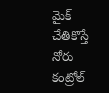మైక్ చేతికొస్తే నోరు కంట్రోల్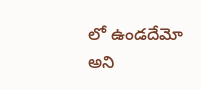లో ఉండదేమో అని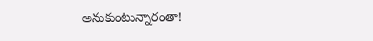అనుకుంటున్నారంతా!